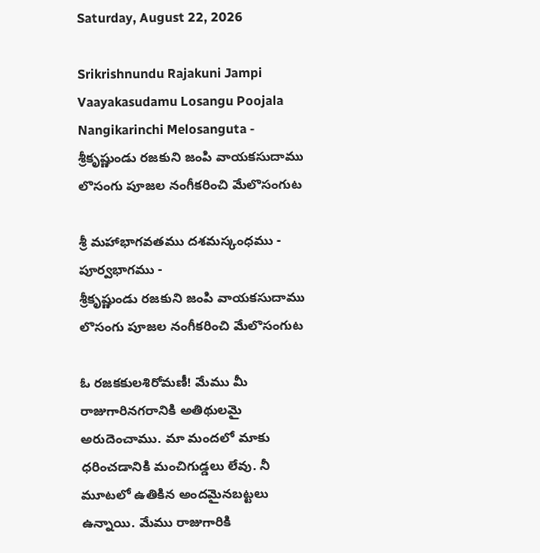Saturday, August 22, 2026

Srikrishnundu Rajakuni Jampi Vaayakasudamu Losangu Poojala Nangikarinchi Melosanguta - శ్రీకృష్ణుండు రజకుని జంపి వాయకసుదాము లొసంగు పూజల నంగీకరించి మేలొసంగుట

శ్రీ మహాభాగవతము దశమస్కంధము - పూర్వభాగము -
శ్రీకృష్ణుండు రజకుని జంపి వాయకసుదాము లొసంగు పూజల నంగీకరించి మేలొసంగుట

ఓ రజకకులశిరోమణీ! మేము మీ రాజుగారినగరానికి అతిథులమై అరుదెంచాము. మా మందలో మాకు ధరించడానికి మంచిగుడ్డలు లేవు. నీ మూటలో ఉతికిన అందమైనబట్టలు ఉన్నాయి. మేము రాజుగారికి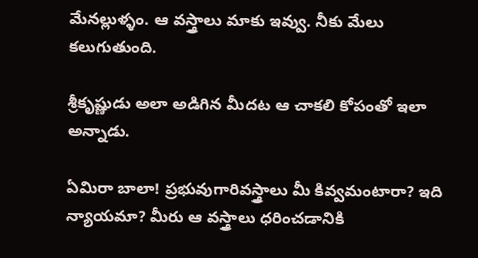మేనల్లుళ్ళం. ఆ వస్త్రాలు మాకు ఇవ్వు. నీకు మేలు కలుగుతుంది.

శ్రీకృష్ణుడు అలా అడిగిన మీదట ఆ చాకలి కోపంతో ఇలా అన్నాడు.

ఏమిరా బాలా! ప్రభువుగారివస్త్రాలు మీ కివ్వమంటారా? ఇది న్యాయమా? మీరు ఆ వస్త్రాలు ధరించడానికి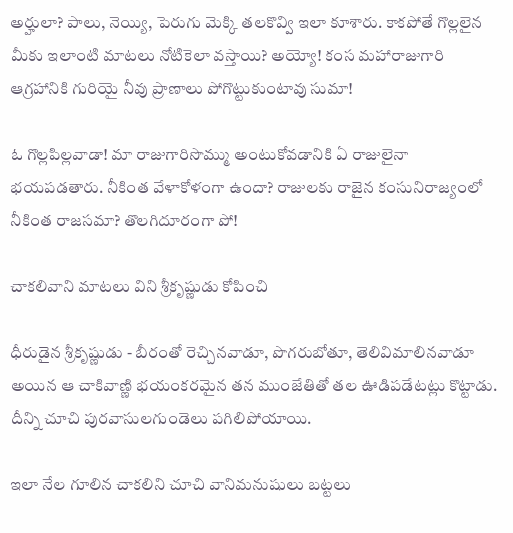అర్హులా? పాలు, నెయ్యి, పెరుగు మెక్కి తలకొవ్వి ఇలా కూశారు. కాకపోతే గొల్లలైన మీకు ఇలాంటి మాటలు నోటికెలా వస్తాయి? అయ్యో! కంస మహారాజుగారి ఆగ్రహానికి గురియై నీవు ప్రాణాలు పోగొట్టుకుంటావు సుమా!

ఓ గొల్లపిల్లవాడా! మా రాజుగారిసొమ్ము అంటుకోవడానికి ఏ రాజులైనా భయపడతారు. నీకింత వేళాకోళంగా ఉందా? రాజులకు రాజైన కంసునిరాజ్యంలో నీకింత రాజసమా? తొలగిదూరంగా పో!

చాకలివాని మాటలు విని శ్రీకృష్ణుడు కోపించి

ధీరుడైన శ్రీకృష్ణుడు - బీరంతో రెచ్చినవాడూ, పొగరుబోతూ, తెలివిమాలినవాడూ అయిన ఆ చాకివాణ్ణి భయంకరమైన తన ముంజేతితో తల ఊడిపడేటట్లు కొట్టాడు. దీన్ని చూచి పురవాసులగుండెలు పగిలిపోయాయి.

ఇలా నేల గూలిన చాకలిని చూచి వానిమనుషులు బట్టలు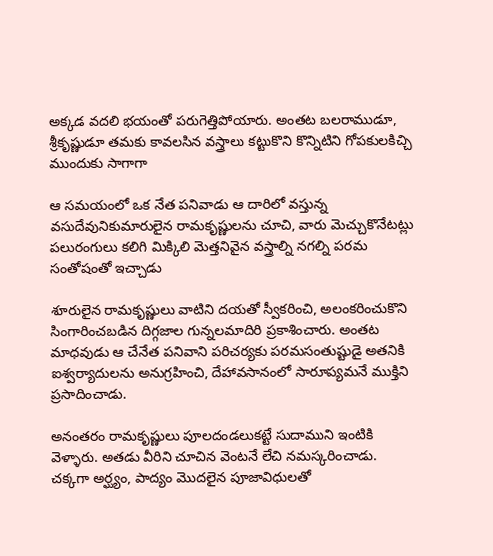అక్కడ వదలి భయంతో పరుగెత్తిపోయారు. అంతట బలరాముడూ, శ్రీకృష్ణుడూ తమకు కావలసిన వస్త్రాలు కట్టుకొని కొన్నిటిని గోపకులకిచ్చి ముందుకు సాగాగా

ఆ సమయంలో ఒక నేత పనివాడు ఆ దారిలో వస్తున్న వసుదేవునికుమారులైన రామకృష్ణులను చూచి, వారు మెచ్చుకొనేటట్లు పలురంగులు కలిగి మిక్కిలి మెత్తనివైన వస్త్రాల్ని నగల్ని పరమ సంతోషంతో ఇచ్చాడు

శూరులైన రామకృష్ణులు వాటిని దయతో స్వీకరించి, అలంకరించుకొని సింగారించబడిన దిగ్గజాల గున్నలమాదిరి ప్రకాశించారు. అంతట మాధవుడు ఆ చేనేత పనివాని పరిచర్యకు పరమసంతుష్టుడై అతనికి ఐశ్వర్యాదులను అనుగ్రహించి, దేహావసానంలో సారూప్యమనే ముక్తిని ప్రసాదించాడు.

అనంతరం రామకృష్ణులు పూలదండలుకట్టే సుదాముని ఇంటికి వెళ్ళారు. అతడు వీరిని చూచిన వెంటనే లేచి నమస్కరించాడు. చక్కగా అర్ఘ్యం, పాద్యం మొదలైన పూజావిధులతో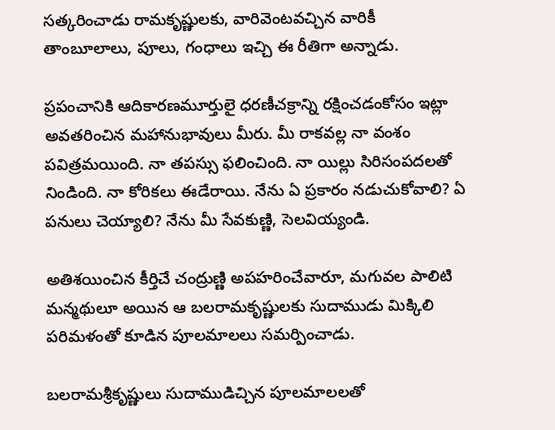సత్కరించాడు రామకృష్ణులకు, వారివెంటవచ్చిన వారికీ తాంబూలాలు, పూలు, గంధాలు ఇచ్చి ఈ రీతిగా అన్నాడు.

ప్రపంచానికి ఆదికారణమూర్తులై ధరణీచక్రాన్ని రక్షించడంకోసం ఇట్లా అవతరించిన మహానుభావులు మీరు. మీ రాకవల్ల నా వంశం పవిత్రమయింది. నా తపస్సు ఫలించింది. నా యిల్లు సిరిసంపదలతో నిండింది. నా కోరికలు ఈడేరాయి. నేను ఏ ప్రకారం నడుచుకోవాలి? ఏ పనులు చెయ్యాలి? నేను మీ సేవకుణ్ణి, సెలవియ్యండి.

అతిశయించిన కీర్తిచే చంద్రుణ్ణి అపహరించేవారూ, మగువల పాలిటి మన్మథులూ అయిన ఆ బలరామకృష్ణులకు సుదాముడు మిక్కిలి పరిమళంతో కూడిన పూలమాలలు సమర్పించాడు.

బలరామశ్రీకృష్ణులు సుదాముడిచ్చిన పూలమాలలతో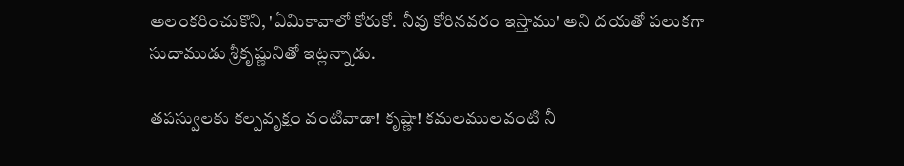అలంకరించుకొని, 'ఏమికావాలో కోరుకో. నీవు కోరినవరం ఇస్తాము' అని దయతో పలుకగా సుదాముడు శ్రీకృష్ణునితో ఇట్లన్నాడు.

తపస్వులకు కల్పవృక్షం వంటివాడా! కృష్ణా! కమలములవంటి నీ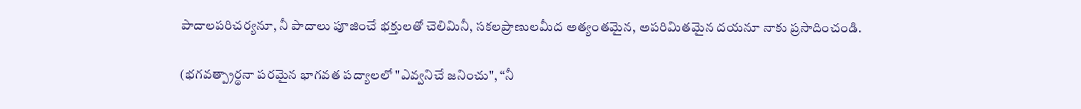పాదాలపరిచర్యనూ, నీ పాదాలు పూజించే భక్తులతో చెలిమినీ, సకలప్రాణులమీద అత్యంతమైన, అపరిమితమైన దయనూ నాకు ప్రసాదించండి.

(భగవత్ప్రార్థనా పరమైన భాగవత పద్యాలలో "ఎవ్వనిచే జనించు", “నీ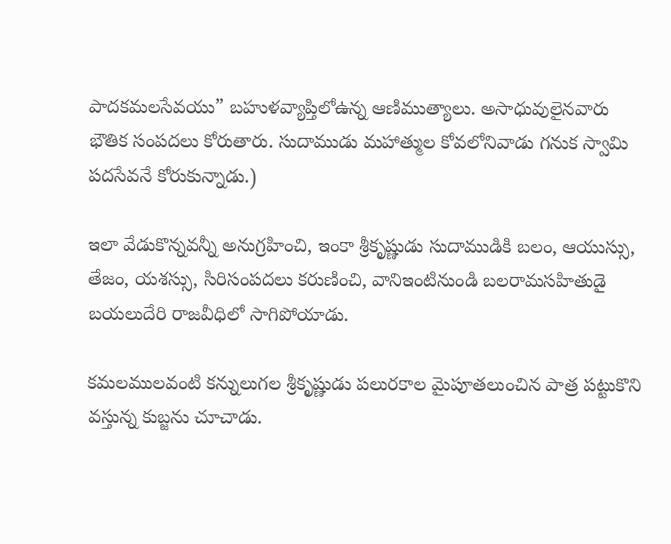పాదకమలసేవయు” బహుళవ్యాప్తిలోఉన్న ఆణిముత్యాలు. అసాధువులైనవారు భౌతిక సంపదలు కోరుతారు. సుదాముడు మహాత్ముల కోవలోనివాడు గనుక స్వామి పదసేవనే కోరుకున్నాడు.)

ఇలా వేడుకొన్నవన్నీ అనుగ్రహించి, ఇంకా శ్రీకృష్ణుడు సుదాముడికి బలం, ఆయుస్సు, తేజం, యశస్సు, సిరిసంపదలు కరుణించి, వానిఇంటినుండి బలరామసహితుడై బయలుదేరి రాజవీధిలో సాగిపోయాడు.

కమలములవంటి కన్నులుగల శ్రీకృష్ణుడు పలురకాల మైపూతలుంచిన పాత్ర పట్టుకొని వస్తున్న కుబ్జను చూచాడు.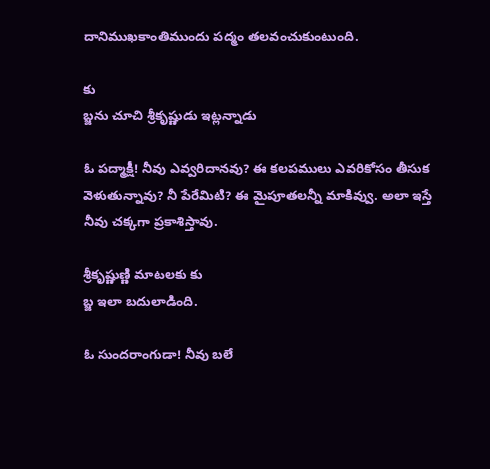దానిముఖకాంతిముందు పద్మం తలవంచుకుంటుంది.

కు
బ్జను చూచి శ్రీకృష్ణుడు ఇట్లన్నాడు

ఓ పద్మాక్షీ! నీవు ఎవ్వరిదానవు? ఈ కలపములు ఎవరికోసం తీసుక వెళుతున్నావు? నీ పేరేమిటి? ఈ మైపూతలన్నీ మాకివ్వు. అలా ఇస్తే నీవు చక్కగా ప్రకాశిస్తావు.

శ్రీకృష్ణుణ్ణి మాటలకు కు
బ్జ ఇలా బదులాడింది.

ఓ సుందరాంగుడా! నీవు బలే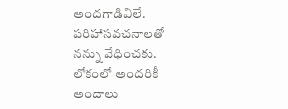అందగాడివిలే. పరిహాసవచనాలతో నన్ను వేధించకు. లోకంలో అందరికీ అందాలు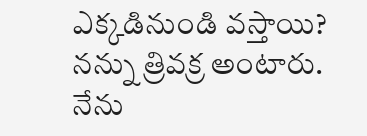ఎక్కడినుండి వస్తాయి? నన్ను త్రివక్ర అంటారు. నేను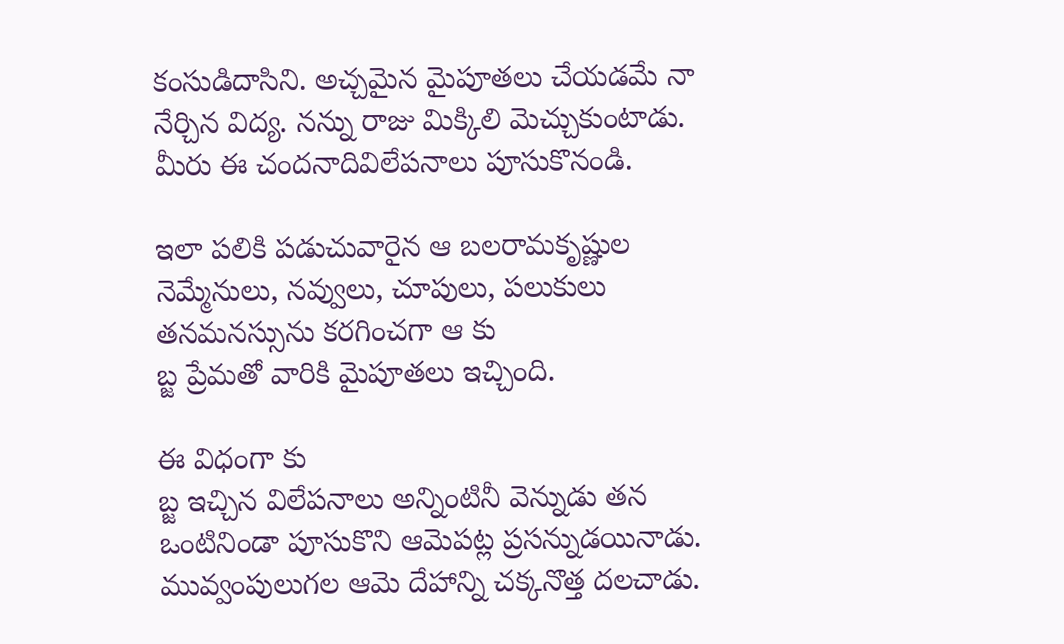కంసుడిదాసిని. అచ్చమైన మైపూతలు చేయడమే నా నేర్చిన విద్య. నన్ను రాజు మిక్కిలి మెచ్చుకుంటాడు. మీరు ఈ చందనాదివిలేపనాలు పూసుకొనండి.

ఇలా పలికి పడుచువారైన ఆ బలరామకృష్ణుల నెమ్మేనులు, నవ్వులు, చూపులు, పలుకులు తనమనస్సును కరగించగా ఆ కు
బ్జ ప్రేమతో వారికి మైపూతలు ఇచ్చింది.

ఈ విధంగా కు
బ్జ ఇచ్చిన విలేపనాలు అన్నింటినీ వెన్నుడు తన ఒంటినిండా పూసుకొని ఆమెపట్ల ప్రసన్నుడయినాడు. మువ్వంపులుగల ఆమె దేహాన్ని చక్కనొత్త దలచాడు.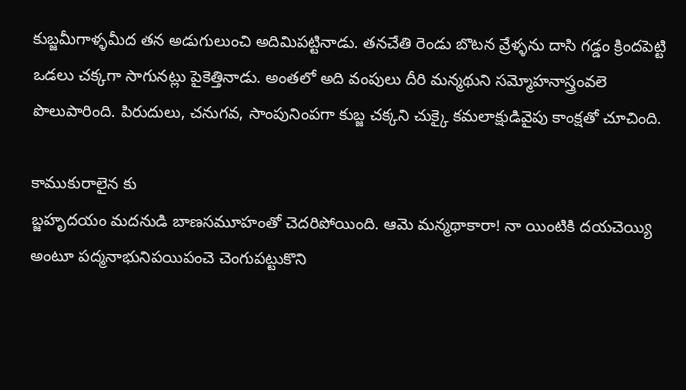కుబ్జమీగాళ్ళమీద తన అడుగులుంచి అదిమిపట్టినాడు. తనచేతి రెండు బొటన వ్రేళ్ళను దాసి గడ్డం క్రిందపెట్టి ఒడలు చక్కగా సాగునట్లు పైకెత్తినాడు. అంతలో అది వంపులు దీరి మన్మథుని సమ్మోహనాస్త్రంవలె పొలుపారింది. పిరుదులు, చనుగవ, సాంపునింపగా కుబ్జ చక్కని చుక్కై కమలాక్షుడివైపు కాంక్షతో చూచింది.

కాముకురాలైన కు
బ్జహృదయం మదనుడి బాణసమూహంతో చెదరిపోయింది. ఆమె మన్మథాకారా! నా యింటికి దయచెయ్యి అంటూ పద్మనాభునిపయిపంచె చెంగుపట్టుకొని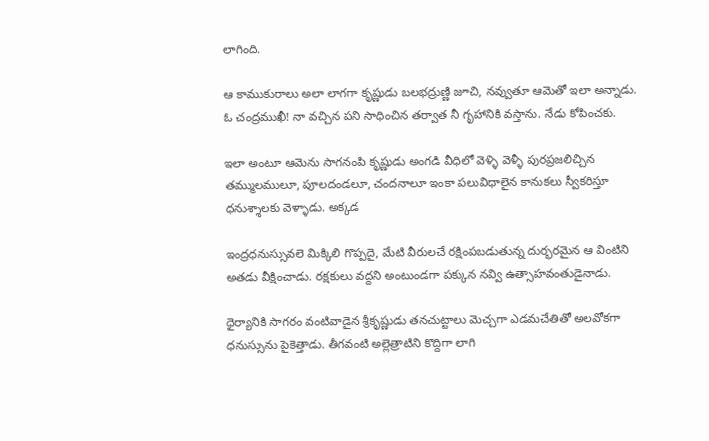లాగింది.

ఆ కాముకురాలు అలా లాగగా కృష్ణుడు బలభద్రుణ్ణి జూచి, నవ్వుతూ ఆమెతో ఇలా అన్నాడు. ఓ చంద్రముఖీ! నా వచ్చిన పని సాధించిన తర్వాత నీ గృహానికి వస్తాను. నేడు కోపించకు.

ఇలా అంటూ ఆమెను సాగనంపి కృష్ణుడు అంగడి వీధిలో వెళ్ళి వెళ్ళీ పురప్రజలిచ్చిన తమ్ములములూ, పూలదండలూ, చందనాలూ ఇంకా పలువిధాలైన కానుకలు స్వీకరిస్తూ ధనుశ్శాలకు వెళ్ళాడు. అక్కడ

ఇంద్రధనుస్సువలె మిక్కిలి గొప్పదై, మేటి వీరులచే రక్షింపబడుతున్న దుర్భరమైన ఆ వింటిని అతడు వీక్షించాడు. రక్షకులు వద్దని అంటుండగా పక్కున నవ్వి ఉత్సాహవంతుడైనాడు.

ధైర్యానికి సాగరం వంటివాడైన శ్రీకృష్ణుడు తనచుట్టాలు మెచ్చగా ఎడమచేతితో అలవోకగా ధనుస్సును పైకెత్తాడు. తీగవంటి అల్లెత్రాటిని కొద్దిగా లాగి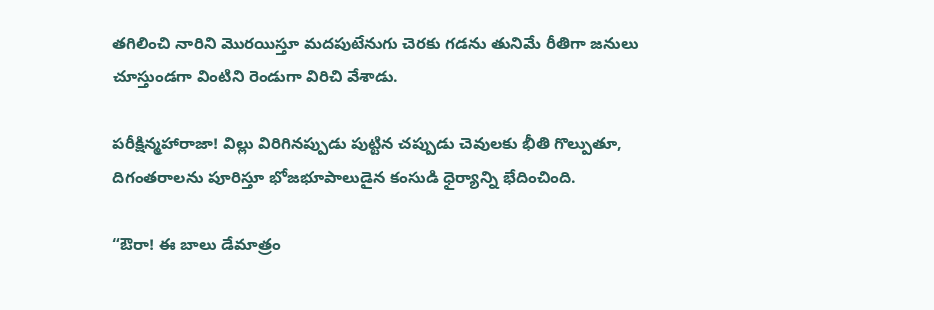తగిలించి నారిని మొరయిస్తూ మదపుటేనుగు చెరకు గడను తునిమే రీతిగా జనులు చూస్తుండగా వింటిని రెండుగా విరిచి వేశాడు.

పరీక్షిన్మహారాజా! విల్లు విరిగినప్పుడు పుట్టిన చప్పుడు చెవులకు భీతి గొల్పుతూ, దిగంతరాలను పూరిస్తూ భోజభూపాలుడైన కంసుడి ధైర్యాన్ని భేదించింది.

“ఔరా! ఈ బాలు డేమాత్రం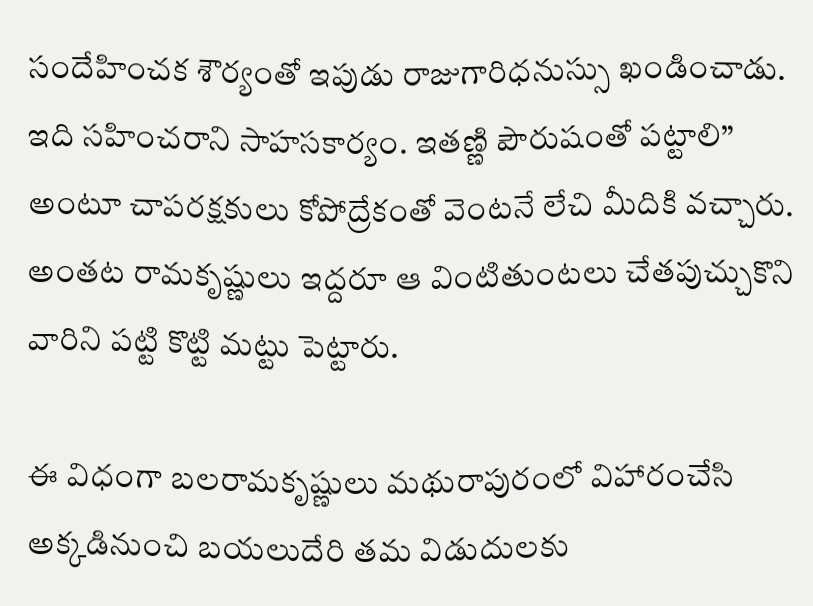సందేహించక శౌర్యంతో ఇపుడు రాజుగారిధనుస్సు ఖండించాడు. ఇది సహించరాని సాహసకార్యం. ఇతణ్ణి పౌరుషంతో పట్టాలి” అంటూ చాపరక్షకులు కోపోద్రేకంతో వెంటనే లేచి మీదికి వచ్చారు. అంతట రామకృష్ణులు ఇద్దరూ ఆ వింటితుంటలు చేతపుచ్చుకొని వారిని పట్టి కొట్టి మట్టు పెట్టారు.

ఈ విధంగా బలరామకృష్ణులు మథురాపురంలో విహారంచేసి అక్కడినుంచి బయలుదేరి తమ విడుదులకు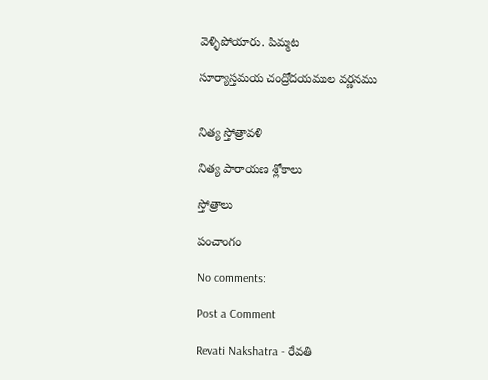వెళ్ళిపోయారు. పిమ్మట

సూర్యాస్తమయ చంద్రోదయముల వర్ణనము


నిత్య స్తోత్రావళి

నిత్య పారాయణ శ్లోకాలు

స్తోత్రాలు

పంచాంగం

No comments:

Post a Comment

Revati Nakshatra - రేవతి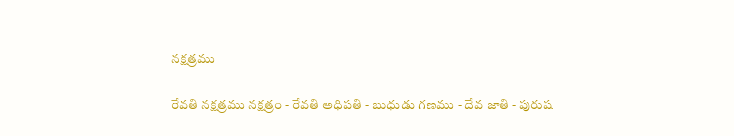నక్షత్రము

రేవతి నక్షత్రము నక్షత్రం - రేవతి అధిపతి - బుధుడు గణము - దేవ జాతి - పురుష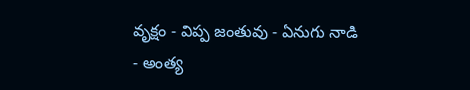వృక్షం - విప్ప జంతువు - ఏనుగు నాడి - అంత్య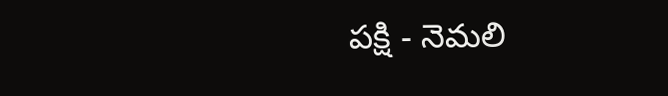పక్షి - నెమలి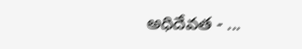అధిదేవత - ...